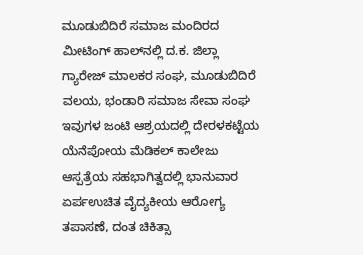ಮೂಡುಬಿದಿರೆ ಸಮಾಜ ಮಂದಿರದ ಮೀಟಿಂಗ್ ಹಾಲ್‍ನಲ್ಲಿ ದ.ಕ. ಜಿಲ್ಲಾ ಗ್ಯಾರೇಜ್ ಮಾಲಕರ ಸಂಘ, ಮೂಡುಬಿದಿರೆ ವಲಯ, ಭಂಡಾರಿ ಸಮಾಜ ಸೇವಾ ಸಂಘ ಇವುಗಳ ಜಂಟಿ ಆಶ್ರಯದಲ್ಲಿ ದೇರಳಕಟ್ಟೆಯ ಯೆನೆಪೋಯ ಮೆಡಿಕಲ್ ಕಾಲೇಜು ಆಸ್ಪತ್ರೆಯ ಸಹಭಾಗಿತ್ವದಲ್ಲಿ ಭಾನುವಾರ ಏರ್ಪಉಚಿತ ವೈದ್ಯಕೀಯ ಆರೋಗ್ಯ ತಪಾಸಣೆ, ದಂತ ಚಿಕಿತ್ಸಾ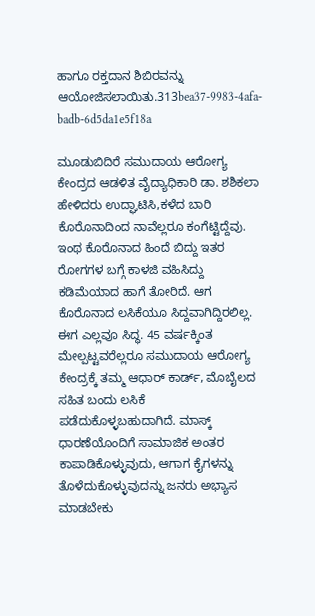ಹಾಗೂ ರಕ್ತದಾನ ಶಿಬಿರವನ್ನು ಆಯೋಜಿಸಲಾಯಿತು.313bea37-9983-4afa-badb-6d5da1e5f18a

ಮೂಡುಬಿದಿರೆ ಸಮುದಾಯ ಆರೋಗ್ಯ ಕೇಂದ್ರದ ಆಡಳಿತ ವೈದ್ಯಾಧಿಕಾರಿ ಡಾ. ಶಶಿಕಲಾ ಹೇಳಿದರು ಉದ್ಘಾಟಿಸಿ,ಕಳೆದ ಬಾರಿ ಕೊರೊನಾದಿಂದ ನಾವೆಲ್ಲರೂ ಕಂಗೆಟ್ಟಿದ್ದೆವು. ಇಂಥ ಕೊರೊನಾದ ಹಿಂದೆ ಬಿದ್ದು ಇತರ ರೋಗಗಳ ಬಗ್ಗೆ ಕಾಳಜಿ ವಹಿಸಿದ್ದು ಕಡಿಮೆಯಾದ ಹಾಗೆ ತೋರಿದೆ. ಆಗ ಕೊರೊನಾದ ಲಸಿಕೆಯೂ ಸಿದ್ದವಾಗಿದ್ದಿರಲಿಲ್ಲ. ಈಗ ಎಲ್ಲವೂ ಸಿದ್ಧ. 45 ವರ್ಷಕ್ಕಿಂತ ಮೇಲ್ಪಟ್ಟವರೆಲ್ಲರೂ ಸಮುದಾಯ ಆರೋಗ್ಯ ಕೇಂದ್ರಕ್ಕೆ ತಮ್ಮ ಆಧಾರ್ ಕಾರ್ಡ್, ಮೊಬೈಲದ ಸಹಿತ ಬಂದು ಲಸಿಕೆ ಪಡೆದುಕೊಳ್ಳಬಹುದಾಗಿದೆ. ಮಾಸ್ಕ್ ಧಾರಣೆಯೊಂದಿಗೆ ಸಾಮಾಜಿಕ ಅಂತರ ಕಾಪಾಡಿಕೊಳ್ಳುವುದು, ಆಗಾಗ ಕೈಗಳನ್ನು ತೊಳೆದುಕೊಳ್ಳುವುದನ್ನು ಜನರು ಅಭ್ಯಾಸ ಮಾಡಬೇಕು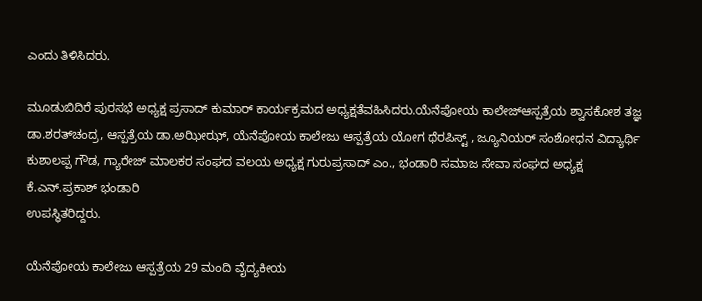ಎಂದು ತಿಳಿಸಿದರು.

ಮೂಡುಬಿದಿರೆ ಪುರಸಭೆ ಅಧ್ಯಕ್ಷ ಪ್ರಸಾದ್ ಕುಮಾರ್ ಕಾರ್ಯಕ್ರಮದ ಅಧ್ಯಕ್ಷತೆವಹಿಸಿದರು.ಯೆನೆಪೋಯ ಕಾಲೇಜ್‍ಆಸ್ಪತ್ರೆಯ ಶ್ವಾಸಕೋಶ ತಜ್ಞ ಡಾ.ಶರತ್‍ಚಂದ್ರ, ಆಸ್ಪತ್ರೆಯ ಡಾ.ಅಝೀಝ್, ಯೆನೆಪೋಯ ಕಾಲೇಜು ಆಸ್ಪತ್ರೆಯ ಯೋಗ ಥೆರಪಿಸ್ಟ್ , ಜ್ಯೂನಿಯರ್ ಸಂಶೋಧನ ವಿದ್ಯಾರ್ಥಿ ಕುಶಾಲಪ್ಪ ಗೌಡ, ಗ್ಯಾರೇಜ್ ಮಾಲಕರ ಸಂಘದ ವಲಯ ಅಧ್ಯಕ್ಷ ಗುರುಪ್ರಸಾದ್ ಎಂ., ಭಂಡಾರಿ ಸಮಾಜ ಸೇವಾ ಸಂಘದ ಅಧ್ಯಕ್ಷ ಕೆ.ಎನ್.ಪ್ರಕಾಶ್ ಭಂಡಾರಿ
ಉಪಸ್ಥಿತರಿದ್ದರು.

ಯೆನೆಪೋಯ ಕಾಲೇಜು ಆಸ್ಪತ್ರೆಯ 29 ಮಂದಿ ವೈದ್ಯಕೀಯ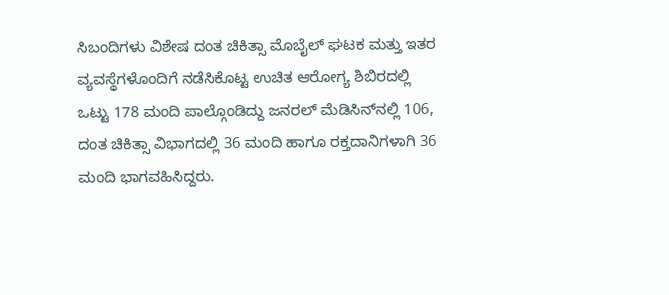ಸಿಬಂದಿಗಳು ವಿಶೇಷ ದಂತ ಚಿಕಿತ್ಸಾ ಮೊಬೈಲ್ ಘಟಕ ಮತ್ತು ಇತರ ವ್ಯವಸ್ಥೆಗಳೊಂದಿಗೆ ನಡೆಸಿಕೊಟ್ಟ ಉಚಿತ ಆರೋಗ್ಯ ಶಿಬಿರದಲ್ಲಿ ಒಟ್ಟು 178 ಮಂದಿ ಪಾಲ್ಗೊಂಡಿದ್ದು ಜನರಲ್ ಮೆಡಿಸಿನ್‍ನಲ್ಲಿ 106, ದಂತ ಚಿಕಿತ್ಸಾ ವಿಭಾಗದಲ್ಲಿ 36 ಮಂದಿ ಹಾಗೂ ರಕ್ತದಾನಿಗಳಾಗಿ 36 ಮಂದಿ ಭಾಗವಹಿಸಿದ್ದರು.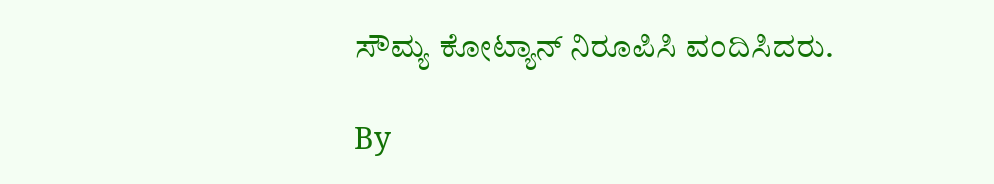ಸೌಮ್ಯ ಕೋಟ್ಯಾನ್ ನಿರೂಪಿಸಿ ವಂದಿಸಿದರು.

By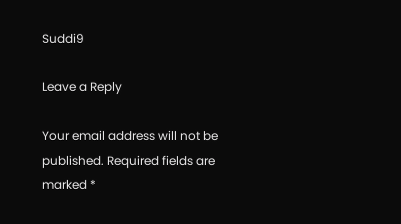Suddi9

Leave a Reply

Your email address will not be published. Required fields are marked *